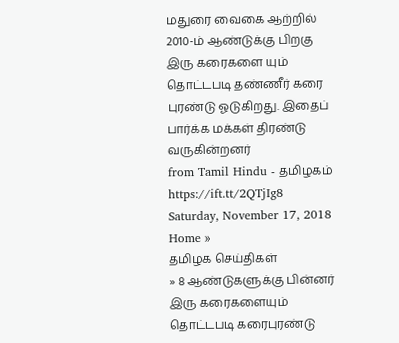மதுரை வைகை ஆற்றில் 2010-ம் ஆண்டுக்கு பிறகு இரு கரைகளை யும் தொட்டபடி தண்ணீர் கரை புரண்டு ஓடுகிறது. இதைப் பார்க்க மக்கள் திரண்டு வருகின்றனர்
from Tamil Hindu - தமிழகம் https://ift.tt/2QTjIg8
Saturday, November 17, 2018
Home »
தமிழக செய்திகள்
» 8 ஆண்டுகளுக்கு பின்னர் இரு கரைகளையும் தொட்டபடி கரைபுரண்டு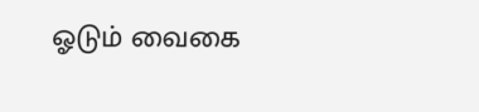ஓடும் வைகை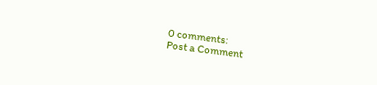0 comments:
Post a Comment